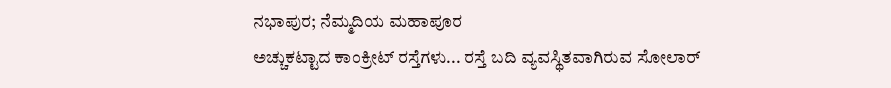ನಭಾಪುರ; ನೆಮ್ಮದಿಯ ಮಹಾಪೂರ
ಅಚ್ಚುಕಟ್ಟಾದ ಕಾಂಕ್ರೀಟ್ ರಸ್ತೆಗಳು... ರಸ್ತೆ ಬದಿ ವ್ಯವಸ್ಥಿತವಾಗಿರುವ ಸೋಲಾರ್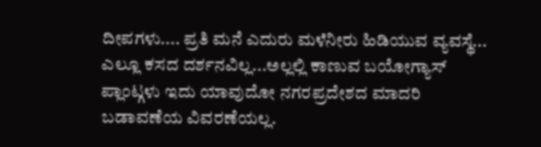ದೀಪಗಳು.... ಪ್ರತಿ ಮನೆ ಎದುರು ಮಳೆನೀರು ಹಿಡಿಯುವ ವ್ಯವಸ್ಥೆ... ಎಲ್ಲೂ ಕಸದ ದರ್ಶನವಿಲ್ಲ...ಅಲ್ಲಲ್ಲಿ ಕಾಣುವ ಬಯೋಗ್ಯಾಸ್ ಪ್ಲಾಂಟ್ಗಳು ಇದು ಯಾವುದೋ ನಗರಪ್ರದೇಶದ ಮಾದರಿ ಬಡಾವಣೆಯ ವಿವರಣೆಯಲ್ಲ.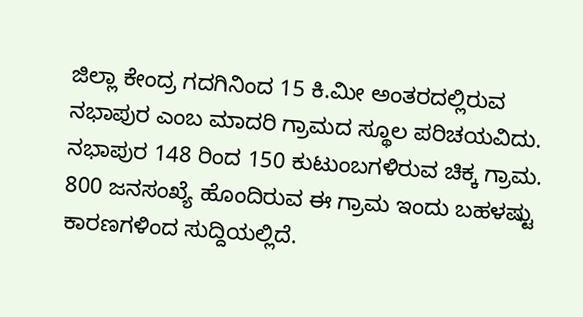ಜಿಲ್ಲಾ ಕೇಂದ್ರ ಗದಗಿನಿಂದ 15 ಕಿ.ಮೀ ಅಂತರದಲ್ಲಿರುವ ನಭಾಪುರ ಎಂಬ ಮಾದರಿ ಗ್ರಾಮದ ಸ್ಥೂಲ ಪರಿಚಯವಿದು. ನಭಾಪುರ 148 ರಿಂದ 150 ಕುಟುಂಬಗಳಿರುವ ಚಿಕ್ಕ ಗ್ರಾಮ. 800 ಜನಸಂಖ್ಯೆ ಹೊಂದಿರುವ ಈ ಗ್ರಾಮ ಇಂದು ಬಹಳಷ್ಟು ಕಾರಣಗಳಿಂದ ಸುದ್ದಿಯಲ್ಲಿದೆ.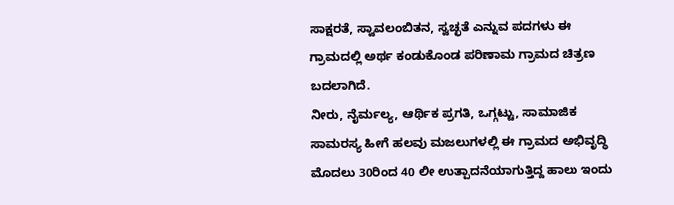ಸಾಕ್ಷರತೆ, ಸ್ವಾವಲಂಬಿತನ, ಸ್ವಚ್ಛತೆ ಎನ್ನುವ ಪದಗಳು ಈ ಗ್ರಾಮದಲ್ಲಿ ಅರ್ಥ ಕಂಡುಕೊಂಡ ಪರಿಣಾಮ ಗ್ರಾಮದ ಚಿತ್ರಣ ಬದಲಾಗಿದೆ.
ನೀರು, ನೈರ್ಮಲ್ಯ, ಆರ್ಥಿಕ ಪ್ರಗತಿ, ಒಗ್ಗಟ್ಟು, ಸಾಮಾಜಿಕ ಸಾಮರಸ್ಯ ಹೀಗೆ ಹಲವು ಮಜಲುಗಳಲ್ಲಿ ಈ ಗ್ರಾಮದ ಅಭಿವೃದ್ಧಿ ಮೊದಲು 30ರಿಂದ 40 ಲೀ ಉತ್ಪಾದನೆಯಾಗುತ್ತಿದ್ದ ಹಾಲು ಇಂದು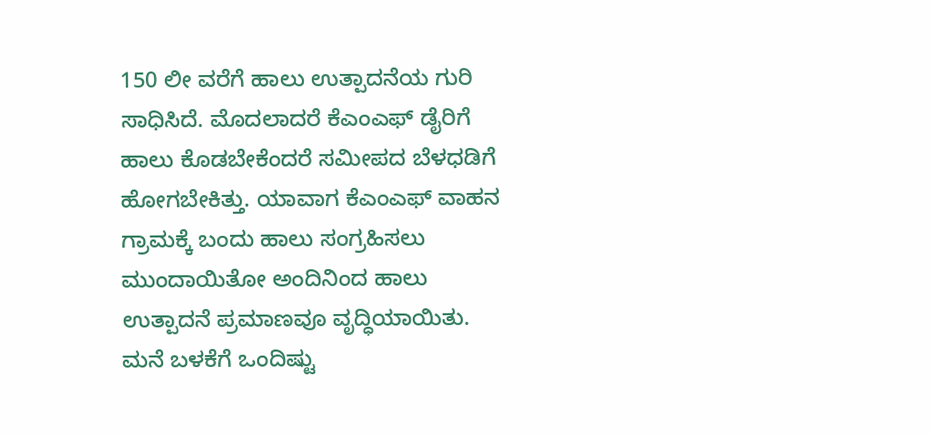150 ಲೀ ವರೆಗೆ ಹಾಲು ಉತ್ಪಾದನೆಯ ಗುರಿ ಸಾಧಿಸಿದೆ. ಮೊದಲಾದರೆ ಕೆಎಂಎಫ್ ಡೈರಿಗೆ ಹಾಲು ಕೊಡಬೇಕೆಂದರೆ ಸಮೀಪದ ಬೆಳಧಡಿಗೆ ಹೋಗಬೇಕಿತ್ತು. ಯಾವಾಗ ಕೆಎಂಎಫ್ ವಾಹನ ಗ್ರಾಮಕ್ಕೆ ಬಂದು ಹಾಲು ಸಂಗ್ರಹಿಸಲು ಮುಂದಾಯಿತೋ ಅಂದಿನಿಂದ ಹಾಲು ಉತ್ಪಾದನೆ ಪ್ರಮಾಣವೂ ವೃದ್ಧಿಯಾಯಿತು. ಮನೆ ಬಳಕೆಗೆ ಒಂದಿಷ್ಟು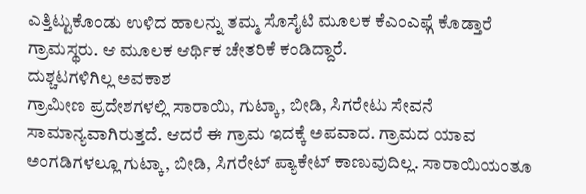ಎತ್ತಿಟ್ಟುಕೊಂಡು ಉಳಿದ ಹಾಲನ್ನು ತಮ್ಮ ಸೊಸೈಟಿ ಮೂಲಕ ಕೆಎಂಎಫ್ಗೆ ಕೊಡ್ತಾರೆ ಗ್ರಾಮಸ್ಥರು. ಆ ಮೂಲಕ ಆರ್ಥಿಕ ಚೇತರಿಕೆ ಕಂಡಿದ್ದಾರೆ.
ದುಶ್ಚಟಗಳಿಗಿಲ್ಲ ಅವಕಾಶ
ಗ್ರಾಮೀಣ ಪ್ರದೇಶಗಳಲ್ಲಿ ಸಾರಾಯಿ, ಗುಟ್ಕಾ, ಬೀಡಿ, ಸಿಗರೇಟು ಸೇವನೆ ಸಾಮಾನ್ಯವಾಗಿರುತ್ತದೆ. ಆದರೆ ಈ ಗ್ರಾಮ ಇದಕ್ಕೆ ಅಪವಾದ. ಗ್ರಾಮದ ಯಾವ ಅಂಗಡಿಗಳಲ್ಲೂ ಗುಟ್ಕಾ, ಬೀಡಿ, ಸಿಗರೇಟ್ ಪ್ಯಾಕೇಟ್ ಕಾಣುವುದಿಲ್ಲ. ಸಾರಾಯಿಯಂತೂ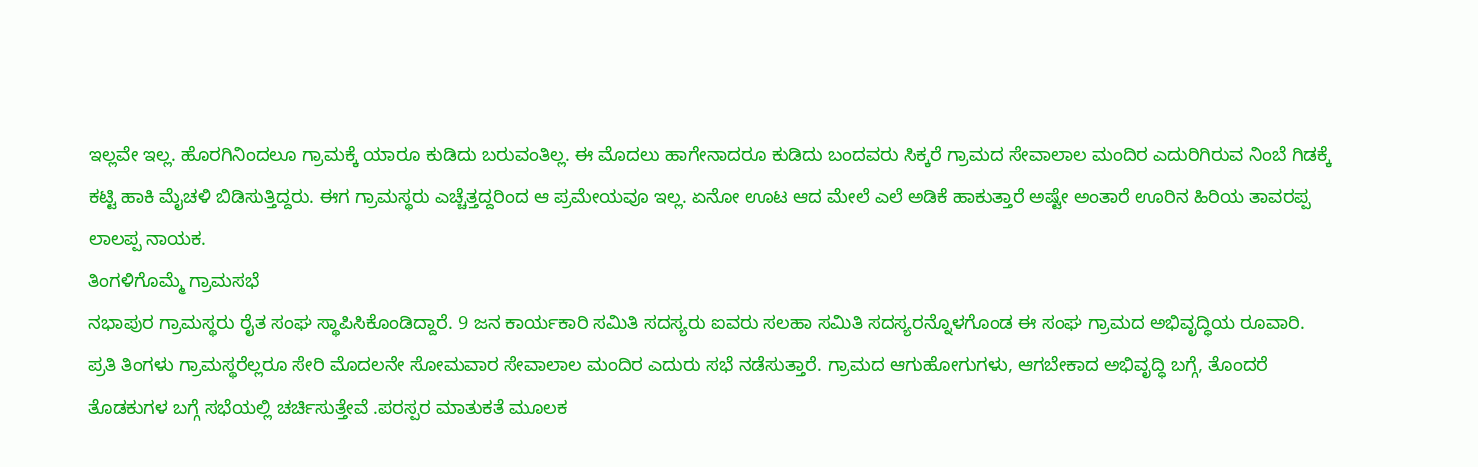ಇಲ್ಲವೇ ಇಲ್ಲ. ಹೊರಗಿನಿಂದಲೂ ಗ್ರಾಮಕ್ಕೆ ಯಾರೂ ಕುಡಿದು ಬರುವಂತಿಲ್ಲ. ಈ ಮೊದಲು ಹಾಗೇನಾದರೂ ಕುಡಿದು ಬಂದವರು ಸಿಕ್ಕರೆ ಗ್ರಾಮದ ಸೇವಾಲಾಲ ಮಂದಿರ ಎದುರಿಗಿರುವ ನಿಂಬೆ ಗಿಡಕ್ಕೆ ಕಟ್ಟಿ ಹಾಕಿ ಮೈಚಳಿ ಬಿಡಿಸುತ್ತಿದ್ದರು. ಈಗ ಗ್ರಾಮಸ್ಥರು ಎಚ್ಚೆತ್ತದ್ದರಿಂದ ಆ ಪ್ರಮೇಯವೂ ಇಲ್ಲ. ಏನೋ ಊಟ ಆದ ಮೇಲೆ ಎಲೆ ಅಡಿಕೆ ಹಾಕುತ್ತಾರೆ ಅಷ್ಟೇ ಅಂತಾರೆ ಊರಿನ ಹಿರಿಯ ತಾವರಪ್ಪ ಲಾಲಪ್ಪ ನಾಯಕ.
ತಿಂಗಳಿಗೊಮ್ಮೆ ಗ್ರಾಮಸಭೆ
ನಭಾಪುರ ಗ್ರಾಮಸ್ಥರು ರೈತ ಸಂಘ ಸ್ಥಾಪಿಸಿಕೊಂಡಿದ್ದಾರೆ. 9 ಜನ ಕಾರ್ಯಕಾರಿ ಸಮಿತಿ ಸದಸ್ಯರು ಐವರು ಸಲಹಾ ಸಮಿತಿ ಸದಸ್ಯರನ್ನೊಳಗೊಂಡ ಈ ಸಂಘ ಗ್ರಾಮದ ಅಭಿವೃದ್ಧಿಯ ರೂವಾರಿ. ಪ್ರತಿ ತಿಂಗಳು ಗ್ರಾಮಸ್ಥರೆಲ್ಲರೂ ಸೇರಿ ಮೊದಲನೇ ಸೋಮವಾರ ಸೇವಾಲಾಲ ಮಂದಿರ ಎದುರು ಸಭೆ ನಡೆಸುತ್ತಾರೆ. ಗ್ರಾಮದ ಆಗುಹೋಗುಗಳು, ಆಗಬೇಕಾದ ಅಭಿವೃದ್ಧಿ ಬಗ್ಗೆ, ತೊಂದರೆ ತೊಡಕುಗಳ ಬಗ್ಗೆ ಸಭೆಯಲ್ಲಿ ಚರ್ಚಿಸುತ್ತೇವೆ .ಪರಸ್ಪರ ಮಾತುಕತೆ ಮೂಲಕ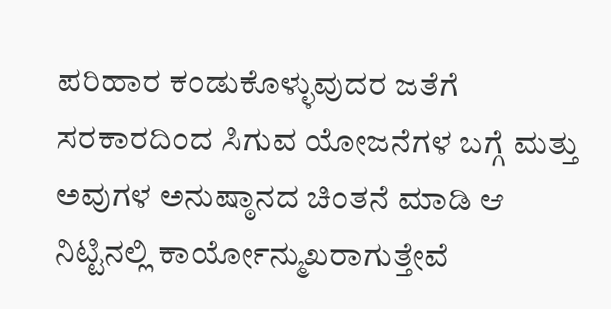ಪರಿಹಾರ ಕಂಡುಕೊಳ್ಳುವುದರ ಜತೆಗೆ ಸರಕಾರದಿಂದ ಸಿಗುವ ಯೋಜನೆಗಳ ಬಗ್ಗೆ ಮತ್ತು ಅವುಗಳ ಅನುಷ್ಠಾನದ ಚಿಂತನೆ ಮಾಡಿ ಆ ನಿಟ್ಟಿನಲ್ಲಿ ಕಾರ್ಯೋನ್ಮುಖರಾಗುತ್ತೇವೆ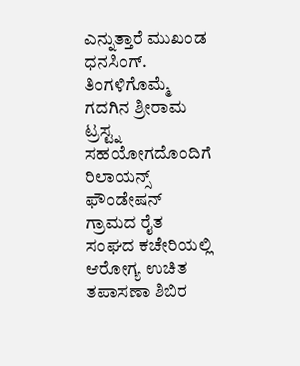ಎನ್ನುತ್ತಾರೆ ಮುಖಂಡ ಧನಸಿಂಗ್. ತಿಂಗಳಿಗೊಮ್ಮೆ ಗದಗಿನ ಶ್ರೀರಾಮ ಟ್ರಸ್ಟ್ನ ಸಹಯೋಗದೊಂದಿಗೆ ರಿಲಾಯನ್ಸ್ ಫೌಂಡೇಷನ್ ಗ್ರಾಮದ ರೈತ ಸಂಘದ ಕಚೇರಿಯಲ್ಲಿ ಆರೋಗ್ಯ ಉಚಿತ ತಪಾಸಣಾ ಶಿಬಿರ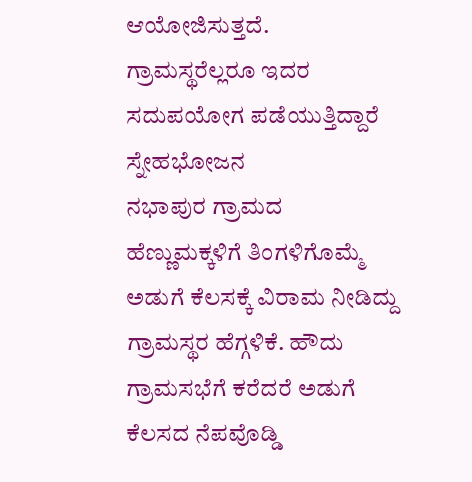ಆಯೋಜಿಸುತ್ತದೆ. ಗ್ರಾಮಸ್ಥರೆಲ್ಲರೂ ಇದರ ಸದುಪಯೋಗ ಪಡೆಯುತ್ತಿದ್ದಾರೆ
ಸ್ನೇಹಭೋಜನ
ನಭಾಪುರ ಗ್ರಾಮದ ಹೆಣ್ಣುಮಕ್ಕಳಿಗೆ ತಿಂಗಳಿಗೊಮ್ಮೆ ಅಡುಗೆ ಕೆಲಸಕ್ಕೆ ವಿರಾಮ ನೀಡಿದ್ದು ಗ್ರಾಮಸ್ಥರ ಹೆಗ್ಗಳಿಕೆ. ಹೌದು ಗ್ರಾಮಸಭೆಗೆ ಕರೆದರೆ ಅಡುಗೆ ಕೆಲಸದ ನೆಪವೊಡ್ಡಿ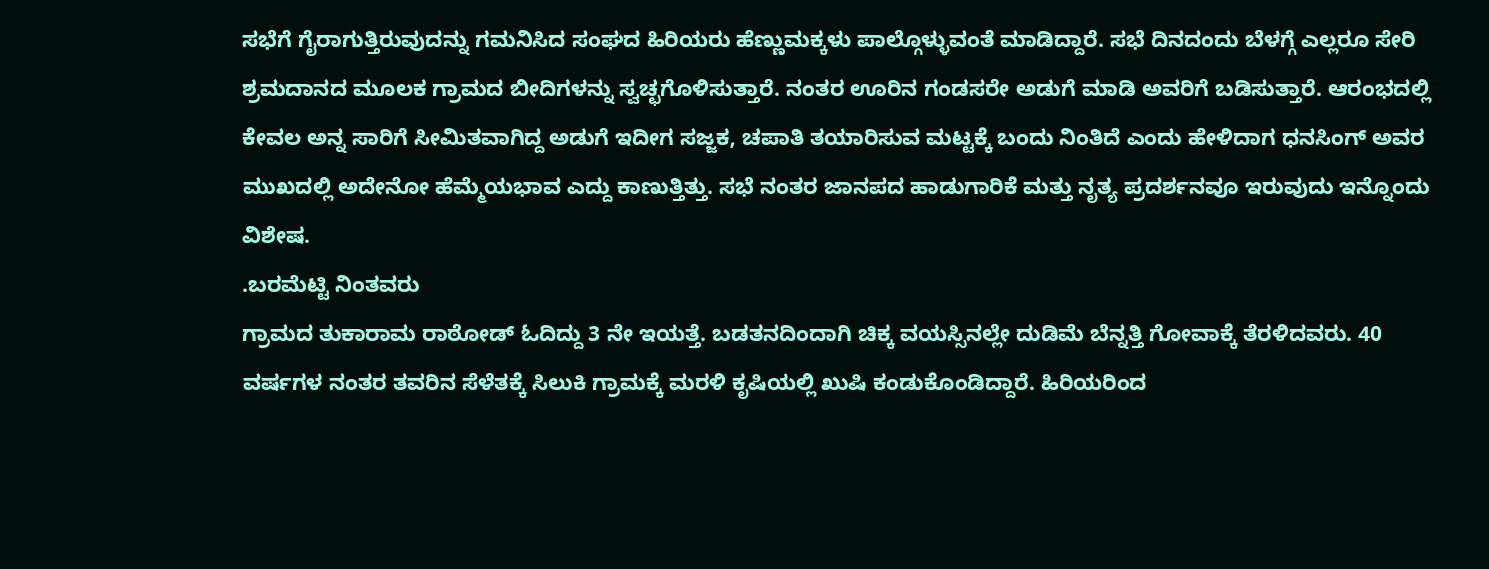ಸಭೆಗೆ ಗೈರಾಗುತ್ತಿರುವುದನ್ನು ಗಮನಿಸಿದ ಸಂಘದ ಹಿರಿಯರು ಹೆಣ್ಣುಮಕ್ಕಳು ಪಾಲ್ಗೊಳ್ಳುವಂತೆ ಮಾಡಿದ್ದಾರೆ. ಸಭೆ ದಿನದಂದು ಬೆಳಗ್ಗೆ ಎಲ್ಲರೂ ಸೇರಿ ಶ್ರಮದಾನದ ಮೂಲಕ ಗ್ರಾಮದ ಬೀದಿಗಳನ್ನು ಸ್ವಚ್ಛಗೊಳಿಸುತ್ತಾರೆ. ನಂತರ ಊರಿನ ಗಂಡಸರೇ ಅಡುಗೆ ಮಾಡಿ ಅವರಿಗೆ ಬಡಿಸುತ್ತಾರೆ. ಆರಂಭದಲ್ಲಿ ಕೇವಲ ಅನ್ನ ಸಾರಿಗೆ ಸೀಮಿತವಾಗಿದ್ದ ಅಡುಗೆ ಇದೀಗ ಸಜ್ಜಕ, ಚಪಾತಿ ತಯಾರಿಸುವ ಮಟ್ಟಕ್ಕೆ ಬಂದು ನಿಂತಿದೆ ಎಂದು ಹೇಳಿದಾಗ ಧನಸಿಂಗ್ ಅವರ ಮುಖದಲ್ಲಿ ಅದೇನೋ ಹೆಮ್ಮೆಯಭಾವ ಎದ್ದು ಕಾಣುತ್ತಿತ್ತು. ಸಭೆ ನಂತರ ಜಾನಪದ ಹಾಡುಗಾರಿಕೆ ಮತ್ತು ನೃತ್ಯ ಪ್ರದರ್ಶನವೂ ಇರುವುದು ಇನ್ನೊಂದು ವಿಶೇಷ.
.ಬರಮೆಟ್ಟಿ ನಿಂತವರು
ಗ್ರಾಮದ ತುಕಾರಾಮ ರಾಠೋಡ್ ಓದಿದ್ದು 3 ನೇ ಇಯತ್ತೆ. ಬಡತನದಿಂದಾಗಿ ಚಿಕ್ಕ ವಯಸ್ಸಿನಲ್ಲೇ ದುಡಿಮೆ ಬೆನ್ನತ್ತಿ ಗೋವಾಕ್ಕೆ ತೆರಳಿದವರು. 40 ವರ್ಷಗಳ ನಂತರ ತವರಿನ ಸೆಳೆತಕ್ಕೆ ಸಿಲುಕಿ ಗ್ರಾಮಕ್ಕೆ ಮರಳಿ ಕೃಷಿಯಲ್ಲಿ ಖುಷಿ ಕಂಡುಕೊಂಡಿದ್ದಾರೆ. ಹಿರಿಯರಿಂದ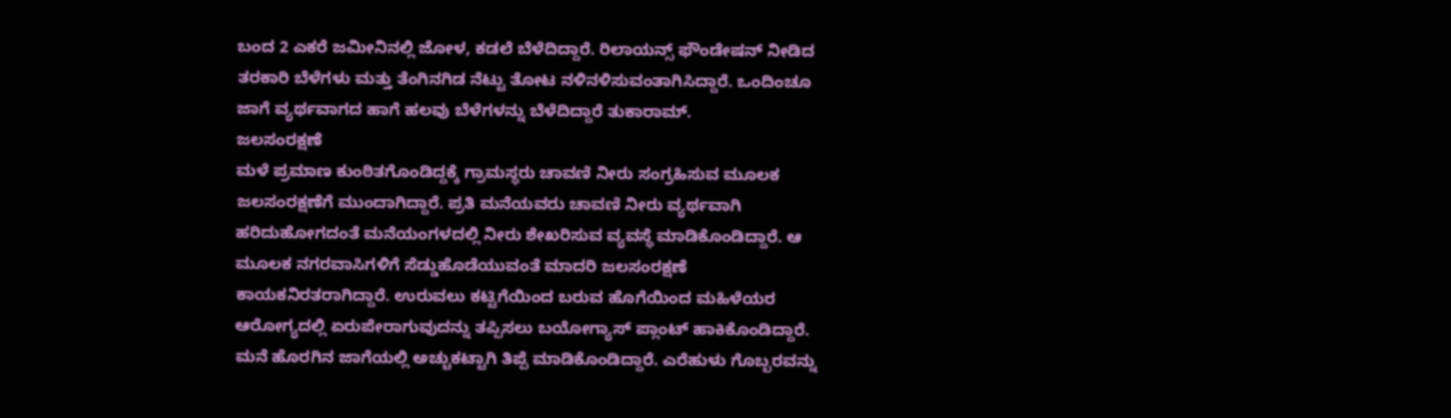ಬಂದ 2 ಎಕರೆ ಜಮೀನಿನಲ್ಲಿ ಜೋಳ, ಕಡಲೆ ಬೆಳೆದಿದ್ದಾರೆ. ರಿಲಾಯನ್ಸ್ ಫೌಂಡೇಷನ್ ನೀಡಿದ ತರಕಾರಿ ಬೆಳೆಗಳು ಮತ್ತು ತೆಂಗಿನಗಿಡ ನೆಟ್ಟು ತೋಟ ನಳಿನಳಿಸುವಂತಾಗಿಸಿದ್ದಾರೆ. ಒಂದಿಂಚೂ ಜಾಗೆ ವ್ಯರ್ಥವಾಗದ ಹಾಗೆ ಹಲವು ಬೆಳೆಗಳನ್ನು ಬೆಳೆದಿದ್ದಾರೆ ತುಕಾರಾಮ್.
ಜಲಸಂರಕ್ಷಣೆ
ಮಳೆ ಪ್ರಮಾಣ ಕುಂಠಿತಗೊಂಡಿದ್ದಕ್ಕೆ ಗ್ರಾಮಸ್ಥರು ಚಾವಣಿ ನೀರು ಸಂಗ್ರಹಿಸುವ ಮೂಲಕ ಜಲಸಂರಕ್ಷಣೆಗೆ ಮುಂದಾಗಿದ್ದಾರೆ. ಪ್ರತಿ ಮನೆಯವರು ಚಾವಣಿ ನೀರು ವ್ಯರ್ಥವಾಗಿ ಹರಿದುಹೋಗದಂತೆ ಮನೆಯಂಗಳದಲ್ಲಿ ನೀರು ಶೇಖರಿಸುವ ವ್ಯವಸ್ಥೆ ಮಾಡಿಕೊಂಡಿದ್ದಾರೆ. ಆ ಮೂಲಕ ನಗರವಾಸಿಗಳಿಗೆ ಸೆಡ್ಡುಹೊಡೆಯುವಂತೆ ಮಾದರಿ ಜಲಸಂರಕ್ಷಣೆ ಕಾಯಕನಿರತರಾಗಿದ್ದಾರೆ. ಉರುವಲು ಕಟ್ಟಿಗೆಯಿಂದ ಬರುವ ಹೊಗೆಯಿಂದ ಮಹಿಳೆಯರ ಆರೋಗ್ಯದಲ್ಲಿ ಏರುಪೇರಾಗುವುದನ್ನು ತಪ್ಪಿಸಲು ಬಯೋಗ್ಯಾಸ್ ಪ್ಲಾಂಟ್ ಹಾಕಿಕೊಂಡಿದ್ದಾರೆ. ಮನೆ ಹೊರಗಿನ ಜಾಗೆಯಲ್ಲಿ ಅಚ್ಚುಕಟ್ಟಾಗಿ ತಿಪ್ಪೆ ಮಾಡಿಕೊಂಡಿದ್ದಾರೆ. ಎರೆಹುಳು ಗೊಬ್ಬರವನ್ನು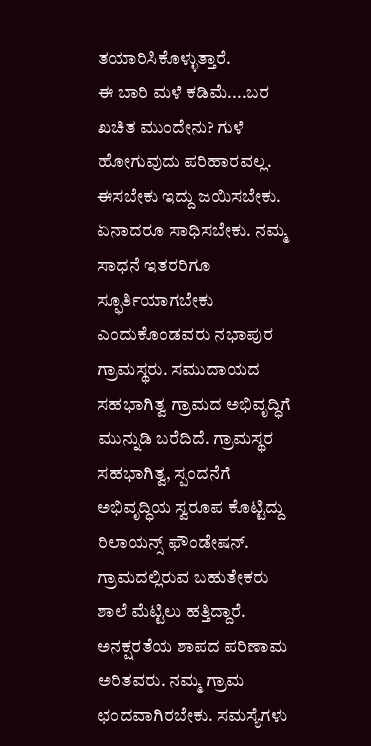ತಯಾರಿಸಿಕೊಳ್ಳುತ್ತಾರೆ.
ಈ ಬಾರಿ ಮಳೆ ಕಡಿಮೆ....ಬರ ಖಚಿತ ಮುಂದೇನು? ಗುಳೆ ಹೋಗುವುದು ಪರಿಹಾರವಲ್ಲ. ಈಸಬೇಕು ಇದ್ದು ಜಯಿಸಬೇಕು. ಏನಾದರೂ ಸಾಧಿಸಬೇಕು. ನಮ್ಮ ಸಾಧನೆ ಇತರರಿಗೂ ಸ್ಫೂರ್ತಿಯಾಗಬೇಕು ಎಂದುಕೊಂಡವರು ನಭಾಪುರ ಗ್ರಾಮಸ್ಥರು. ಸಮುದಾಯದ ಸಹಭಾಗಿತ್ವ ಗ್ರಾಮದ ಅಭಿವೃದ್ಧಿಗೆ ಮುನ್ನುಡಿ ಬರೆದಿದೆ. ಗ್ರಾಮಸ್ಥರ ಸಹಭಾಗಿತ್ವ, ಸ್ಪಂದನೆಗೆ ಅಭಿವೃದ್ಧಿಯ ಸ್ವರೂಪ ಕೊಟ್ಟಿದ್ದು ರಿಲಾಯನ್ಸ್ ಫೌಂಡೇಷನ್.
ಗ್ರಾಮದಲ್ಲಿರುವ ಬಹುತೇಕರು ಶಾಲೆ ಮೆಟ್ಟಿಲು ಹತ್ತಿದ್ದಾರೆ. ಅನಕ್ಷರತೆಯ ಶಾಪದ ಪರಿಣಾಮ ಅರಿತವರು. ನಮ್ಮ ಗ್ರಾಮ ಛಂದವಾಗಿರಬೇಕು. ಸಮಸ್ಯೆಗಳು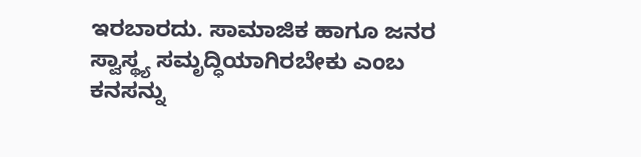ಇರಬಾರದು. ಸಾಮಾಜಿಕ ಹಾಗೂ ಜನರ ಸ್ವಾಸ್ಥ್ಯ ಸಮೃದ್ಧಿಯಾಗಿರಬೇಕು ಎಂಬ ಕನಸನ್ನು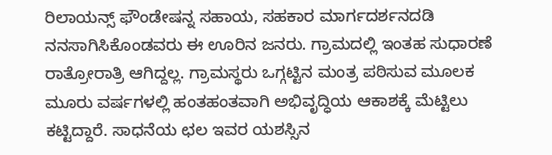ರಿಲಾಯನ್ಸ್ ಫೌಂಡೇಷನ್ನ ಸಹಾಯ, ಸಹಕಾರ ಮಾರ್ಗದರ್ಶನದಡಿ ನನಸಾಗಿಸಿಕೊಂಡವರು ಈ ಊರಿನ ಜನರು. ಗ್ರಾಮದಲ್ಲಿ ಇಂತಹ ಸುಧಾರಣೆ ರಾತ್ರೋರಾತ್ರಿ ಆಗಿದ್ದಲ್ಲ. ಗ್ರಾಮಸ್ಥರು ಒಗ್ಗಟ್ಟಿನ ಮಂತ್ರ ಪಠಿಸುವ ಮೂಲಕ ಮೂರು ವರ್ಷಗಳಲ್ಲಿ ಹಂತಹಂತವಾಗಿ ಅಭಿವೃದ್ಧಿಯ ಆಕಾಶಕ್ಕೆ ಮೆಟ್ಟಿಲು ಕಟ್ಟಿದ್ದಾರೆ. ಸಾಧನೆಯ ಛಲ ಇವರ ಯಶಸ್ಸಿನ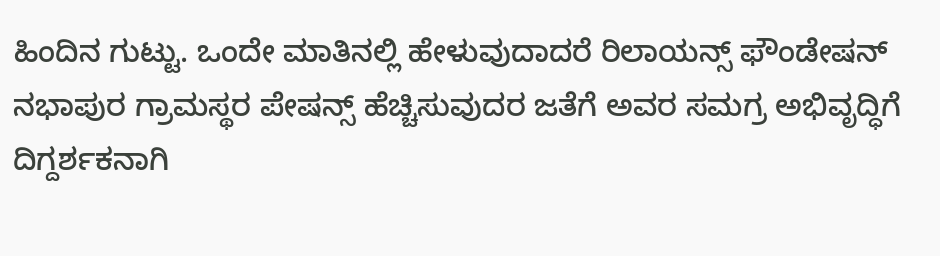ಹಿಂದಿನ ಗುಟ್ಟು. ಒಂದೇ ಮಾತಿನಲ್ಲಿ ಹೇಳುವುದಾದರೆ ರಿಲಾಯನ್ಸ್ ಫೌಂಡೇಷನ್ ನಭಾಪುರ ಗ್ರಾಮಸ್ಥರ ಪೇಷನ್ಸ್ ಹೆಚ್ಚಿಸುವುದರ ಜತೆಗೆ ಅವರ ಸಮಗ್ರ ಅಭಿವೃದ್ಧಿಗೆ ದಿಗ್ದರ್ಶಕನಾಗಿ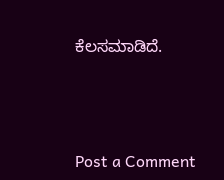ಕೆಲಸಮಾಡಿದೆ.



Post a Comment